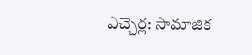ఎచ్చెర్ల: సామాజిక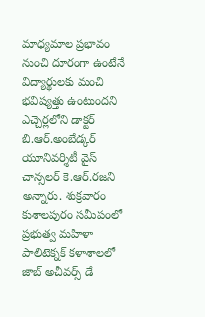మాధ్యమాల ప్రభావం నుంచి దూరంగా ఉంటేనే విద్యార్థులకు మంచి భవిష్యత్తు ఉంటుందని ఎచ్చెర్లలోని డాక్టర్ బి.ఆర్.అంబేడ్కర్ యూనివర్శిటీ వైస్ చాన్సలర్ కె.ఆర్.రజని అన్నారు. శుక్రవారం కుశాలపురం సమీపంలో ప్రభుత్వ మహిళా పాలిటెక్నక్ కళాశాలలో జాబ్ అచీవర్స్ డే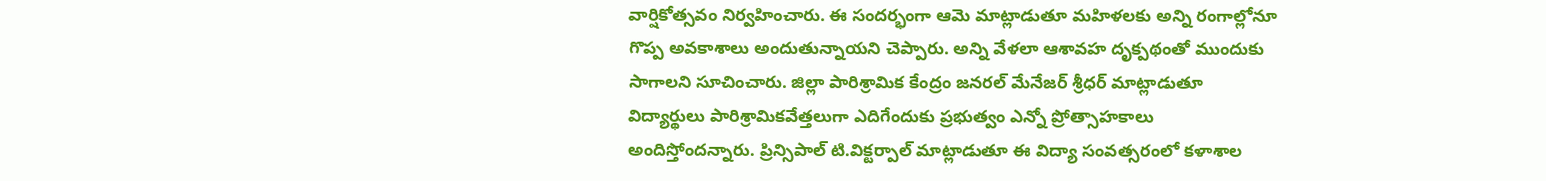వార్షికోత్సవం నిర్వహించారు. ఈ సందర్భంగా ఆమె మాట్లాడుతూ మహిళలకు అన్ని రంగాల్లోనూ గొప్ప అవకాశాలు అందుతున్నాయని చెప్పారు. అన్ని వేళలా ఆశావహ దృక్పథంతో ముందుకు సాగాలని సూచించారు. జిల్లా పారిశ్రామిక కేంద్రం జనరల్ మేనేజర్ శ్రీధర్ మాట్లాడుతూ విద్యార్థులు పారిశ్రామికవేత్తలుగా ఎదిగేందుకు ప్రభుత్వం ఎన్నో ప్రోత్సాహకాలు అందిస్తోందన్నారు. ప్రిన్సిపాల్ టి.విక్టర్పాల్ మాట్లాడుతూ ఈ విద్యా సంవత్సరంలో కళాశాల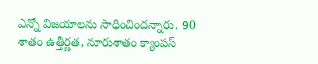ఎన్నో విజయాలను సాధించిందన్నారు. 90 శాతం ఉత్తీర్ణత, నూరుశాతం క్యాంపస్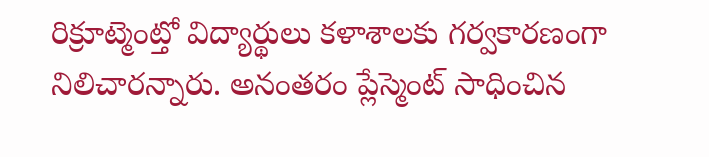రిక్రూట్మెంట్తో విద్యార్థులు కళాశాలకు గర్వకారణంగా నిలిచారన్నారు. అనంతరం ప్లేస్మెంట్ సాధించిన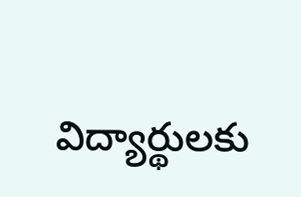విద్యార్థులకు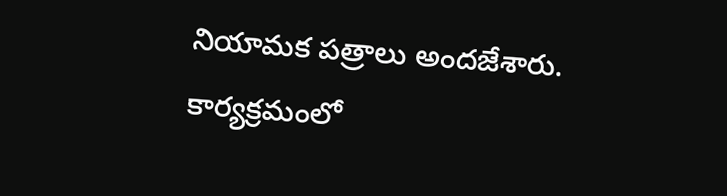నియామక పత్రాలు అందజేశారు. కార్యక్రమంలో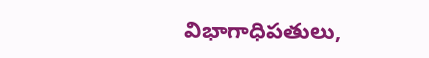విభాగాధిపతులు,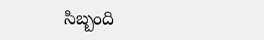సిబ్బంది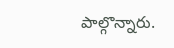పాల్గొన్నారు.